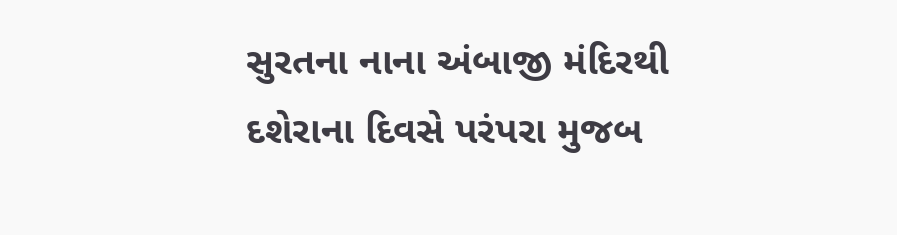સુરતના નાના અંબાજી મંદિરથી દશેરાના દિવસે પરંપરા મુજબ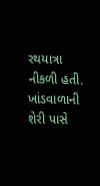રથયાત્રા નીકળી હતી. ખાંડવાળાની શેરી પાસે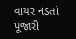વાયર નડતાં પૂજારી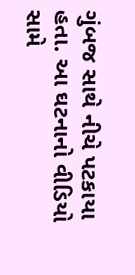ગુંબજ સાથે નીચે પટકાયા હતા. આ ઘટનાનો વીડિયો સામે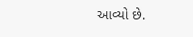આવ્યો છે.